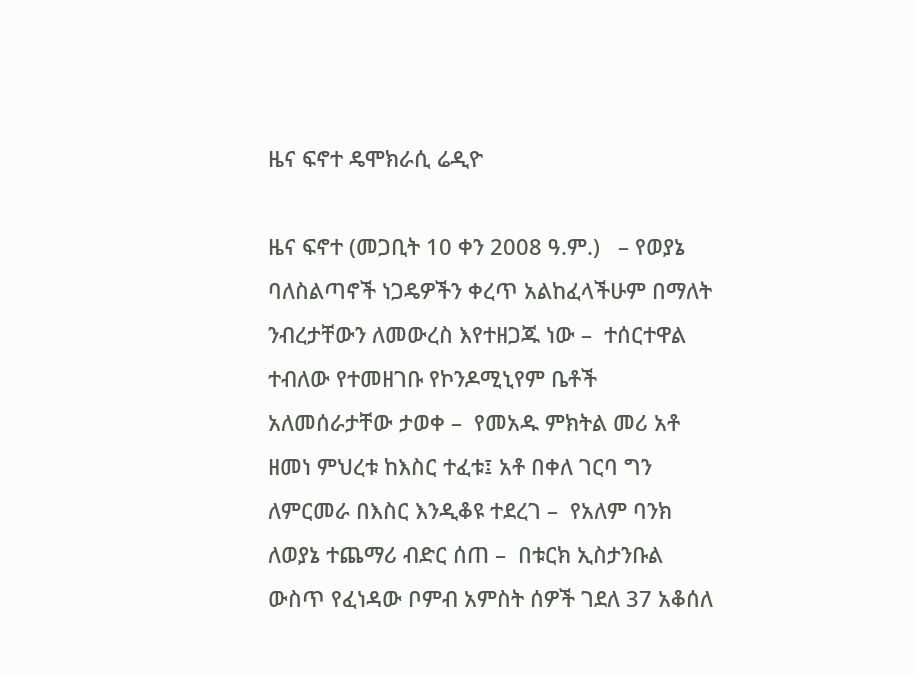ዜና ፍኖተ ዴሞክራሲ ሬዲዮ

ዜና ፍኖተ (መጋቢት 10 ቀን 2008 ዓ.ም.)   – የወያኔ ባለስልጣኖች ነጋዴዎችን ቀረጥ አልከፈላችሁም በማለት ንብረታቸውን ለመውረስ እየተዘጋጁ ነው –  ተሰርተዋል ተብለው የተመዘገቡ የኮንዶሚኒየም ቤቶች አለመሰራታቸው ታወቀ –  የመአዱ ምክትል መሪ አቶ ዘመነ ምህረቱ ከእስር ተፈቱ፤ አቶ በቀለ ገርባ ግን  ለምርመራ በእስር እንዲቆዩ ተደረገ –  የአለም ባንክ ለወያኔ ተጨማሪ ብድር ሰጠ –  በቱርክ ኢስታንቡል ውስጥ የፈነዳው ቦምብ አምስት ሰዎች ገደለ 37 አቆሰለ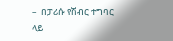–  በፓሪሱ የሽብር ተግባር ላይ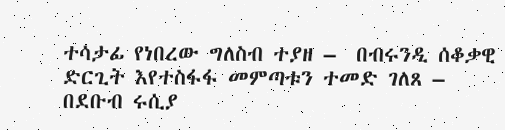ተሳታፊ የነበረው ግለስብ ተያዘ –  በብሩንዲ ሰቆቃዊ ድርጊት እየተስፋፋ መምጣቱን ተመድ ገለጸ –  በደቡብ ሩሲያ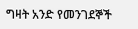ግዛት አንድ የመንገደኞች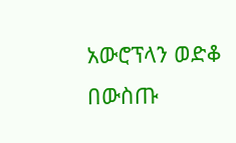አውሮፕላን ወድቆ በውስጡ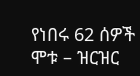የነበሩ 62 ሰዎች ሞቱ – ዝርዝር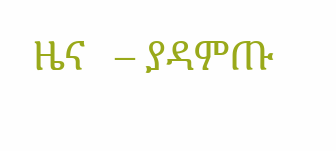ዜና   – ያዳምጡ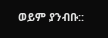ወይም ያንብቡ::